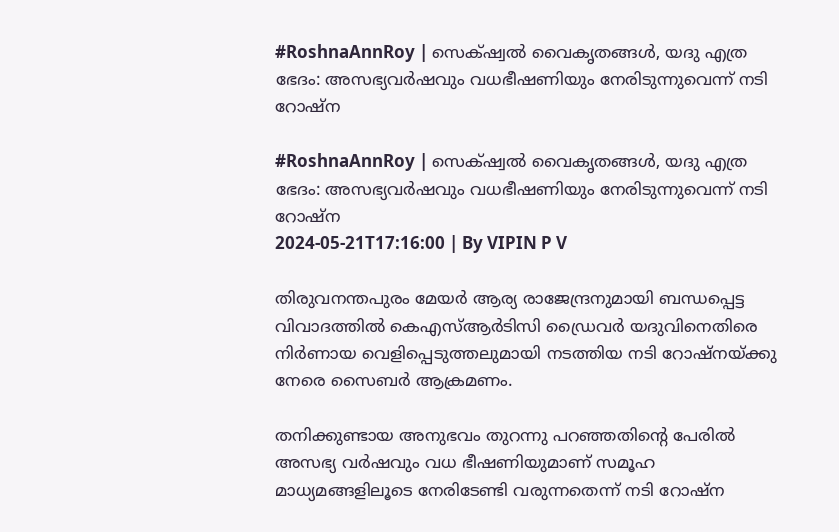#RoshnaAnnRoy | സെക്‌ഷ്വൽ വൈകൃതങ്ങൾ, യദു എത്ര ഭേദം: അസഭ്യവർഷവും വധഭീഷണിയും നേരിടുന്നുവെന്ന് നടി റോഷ്ന

#RoshnaAnnRoy | സെക്‌ഷ്വൽ വൈകൃതങ്ങൾ, യദു എത്ര ഭേദം: അസഭ്യവർഷവും വധഭീഷണിയും നേരിടുന്നുവെന്ന് നടി റോഷ്ന
2024-05-21T17:16:00 | By VIPIN P V

തിരുവനന്തപുരം മേയർ ആര്യ രാജേന്ദ്രനുമായി ബന്ധപ്പെട്ട വിവാദത്തിൽ കെഎസ്ആർടിസി ഡ്രൈവർ യദുവിനെതിരെ നിർണായ വെളിപ്പെടുത്തലുമായി നടത്തിയ നടി റോഷ്നയ്ക്കു നേരെ സൈബർ ആക്രമണം.

തനിക്കുണ്ടായ അനുഭവം തുറന്നു പറഞ്ഞതിന്റെ പേരിൽ അസഭ്യ വർഷവും വധ ഭീഷണിയുമാണ് സമൂഹ മാധ്യമങ്ങളിലൂടെ നേരിടേണ്ടി വരുന്നതെന്ന് നടി റോഷ്ന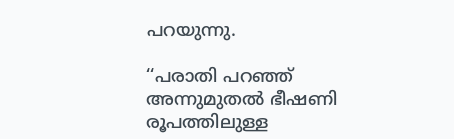പറയുന്നു.

‘‘പരാതി പറഞ്ഞ് അന്നുമുതൽ ഭീഷണി രൂപത്തിലുള്ള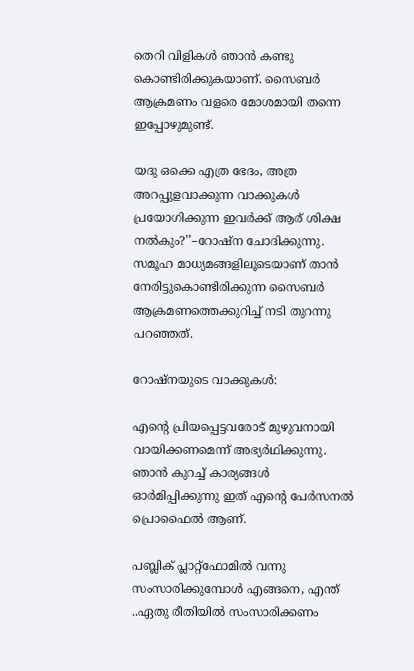തെറി വിളികൾ ഞാൻ കണ്ടു കൊണ്ടിരിക്കുകയാണ്. സൈബർ ആക്രമണം വളരെ മോശമായി തന്നെ ഇപ്പോഴുമുണ്ട്.

യദു ഒക്കെ എത്ര ഭേദം, അത്ര അറപ്പുളവാക്കുന്ന വാക്കുകൾ പ്രയോഗിക്കുന്ന ഇവർക്ക് ആര് ശിക്ഷ നൽകും?’’–റോഷ്ന ചോദിക്കുന്നു. സമൂഹ മാധ്യമങ്ങളിലൂടെയാണ് താൻ നേരിട്ടുകൊണ്ടിരിക്കുന്ന സൈബർ ആക്രമണത്തെക്കുറിച്ച് നടി തുറന്നു പറഞ്ഞത്.

റോഷ്നയുടെ വാക്കുകൾ:

എന്റെ പ്രിയപ്പെട്ടവരോട് മുഴുവനായി വായിക്കണമെന്ന് അഭ്യർഥിക്കുന്നു. ഞാൻ കുറച്ച് കാര്യങ്ങൾ ഓർമിപ്പിക്കുന്നു ഇത് എന്റെ പേർസനൽ പ്രൊഫൈൽ ആണ്.

പബ്ലിക് പ്ലാറ്റ്ഫോമിൽ വന്നു സംസാരിക്കുമ്പോൾ എങ്ങനെ, എന്ത് ..ഏതു രീതിയിൽ സംസാരിക്കണം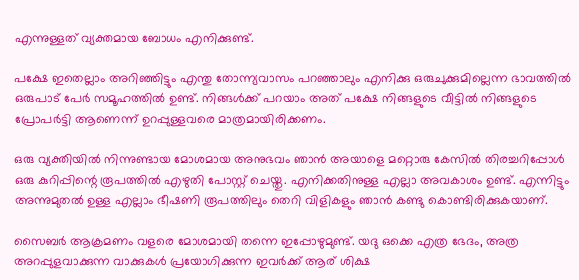എന്നുള്ളത് വ്യക്തമായ ബോധം എനിക്കുണ്ട്.

പക്ഷേ ഇതെല്ലാം അറിഞ്ഞിട്ടും എന്തു തോന്ന്യവാസം പറഞ്ഞാലും എനിക്കു ഒരുചുക്കുമില്ലെന്ന ഭാവത്തിൽ ഒരുപാട് പേർ സമൂഹത്തിൽ ഉണ്ട്. നിങ്ങൾക്ക് പറയാം അത് പക്ഷേ നിങ്ങളുടെ വീട്ടിൽ നിങ്ങളുടെ പ്രോപർട്ടി ആണെന്ന് ഉറപ്പുള്ളവരെ മാത്രമായിരിക്കണം.

ഒരു വ്യക്തിയിൽ നിന്നുണ്ടായ മോശമായ അനുഭവം ഞാൻ അയാളെ മറ്റൊരു കേസിൽ തിരച്ചറിപ്പോൾ ഒരു കുറിപ്പിന്റെ രൂപത്തിൽ എഴുതി പോസ്റ്റ് ചെയ്തു. എനിക്കതിനുള്ള എല്ലാ അവകാശം ഉണ്ട്. എന്നിട്ടും അന്നുമുതൽ ഉള്ള എല്ലാം ഭീഷണി രൂപത്തിലും തെറി വിളികളും ഞാൻ കണ്ടു കൊണ്ടിരിക്കുകയാണ്.

സൈബർ ആക്രമണം വളരെ മോശമായി തന്നെ ഇപ്പോഴുമുണ്ട്. യദു ഒക്കെ എത്ര ഭേദം, അത്ര അറപ്പുളവാക്കുന്ന വാക്കുകൾ പ്രയോഗിക്കുന്ന ഇവർക്ക് ആര് ശിക്ഷ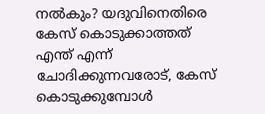നൽകും? യദുവിനെതിരെ കേസ് കൊടുക്കാത്തത് എന്ത് എന്ന് ചോദിക്കുന്നവരോട്, കേസ് കൊടുക്കുമ്പോൾ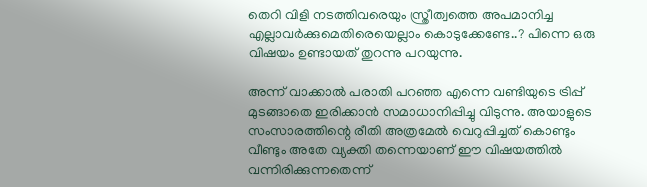തെറി വിളി നടത്തിവരെയും സ്ത്രീത്വത്തെ അപമാനിച്ച എല്ലാവർക്കുമെതിരെയെല്ലാം കൊടുക്കേണ്ടേ..? പിന്നെ ഒരു വിഷയം ഉണ്ടായത് തുറന്നു പറയുന്നു.

അന്ന് വാക്കാല്‍ പരാതി പറഞ്ഞ എന്നെ വണ്ടിയുടെ ട്രിപ്പ് മുടങ്ങാതെ ഇരിക്കാൻ സമാധാനിപ്പിച്ചു വിടുന്നു. അയാളുടെ സംസാരത്തിന്റെ രീതി അത്രമേൽ വെറുപ്പിച്ചത് കൊണ്ടും വീണ്ടും അതേ വ്യക്തി തന്നെയാണ് ഈ വിഷയത്തിൽ വന്നിരിക്കുന്നതെന്ന്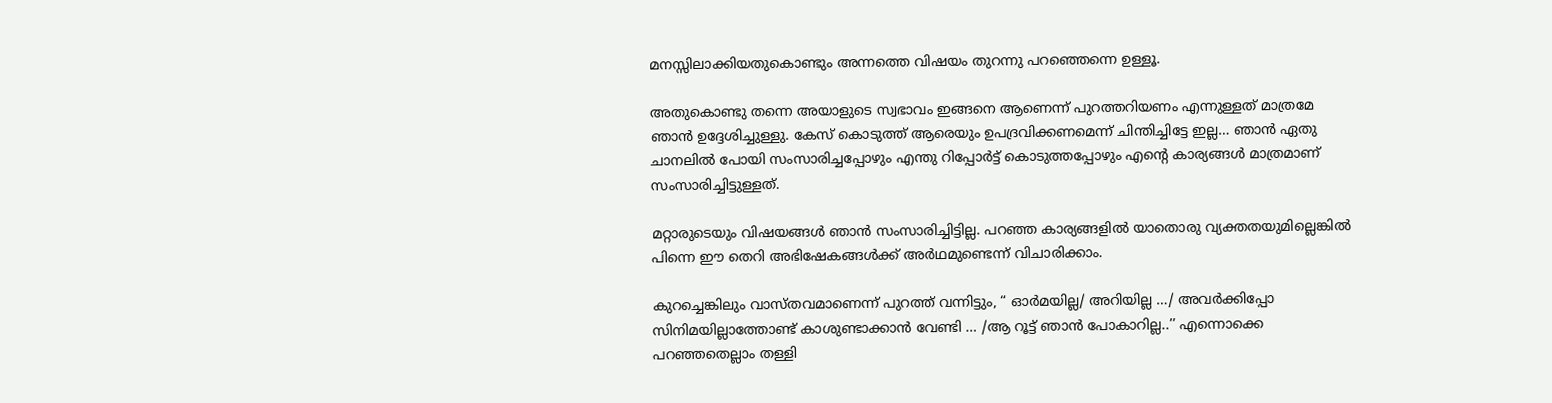മനസ്സിലാക്കിയതുകൊണ്ടും അന്നത്തെ വിഷയം തുറന്നു പറഞ്ഞെന്നെ ഉള്ളൂ.

അതുകൊണ്ടു തന്നെ അയാളുടെ സ്വഭാവം ഇങ്ങനെ ആണെന്ന് പുറത്തറിയണം എന്നുള്ളത് മാത്രമേ ഞാൻ ഉദ്ദേശിച്ചുള്ളു. കേസ് കൊടുത്ത് ആരെയും ഉപദ്രവിക്കണമെന്ന് ചിന്തിച്ചിട്ടേ ഇല്ല… ഞാൻ ഏതു ചാനലിൽ പോയി സംസാരിച്ചപ്പോഴും എന്തു റിപ്പോർട്ട് കൊടുത്തപ്പോഴും എന്റെ കാര്യങ്ങൾ മാത്രമാണ് സംസാരിച്ചിട്ടുള്ളത്.

മറ്റാരുടെയും വിഷയങ്ങൾ ഞാൻ സംസാരിച്ചിട്ടില്ല. പറഞ്ഞ കാര്യങ്ങളിൽ യാതൊരു വ്യക്തതയുമില്ലെങ്കിൽ പിന്നെ ഈ തെറി അഭിഷേകങ്ങൾക്ക് അർഥമുണ്ടെന്ന് വിചാരിക്കാം.

കുറച്ചെങ്കിലും വാസ്തവമാണെന്ന് പുറത്ത് വന്നിട്ടും, “ ഓർമയില്ല/ അറിയില്ല …/ അവർക്കിപ്പോ സിനിമയില്ലാത്തോണ്ട് കാശുണ്ടാക്കാൻ വേണ്ടി … /ആ റൂട്ട് ഞാൻ പോകാറില്ല..’’ എന്നൊക്കെ പറഞ്ഞതെല്ലാം തള്ളി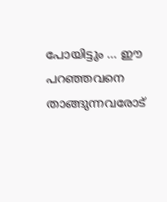പോയിട്ടും … ഈ പറഞ്ഞവനെ താങ്ങുന്നവരോട്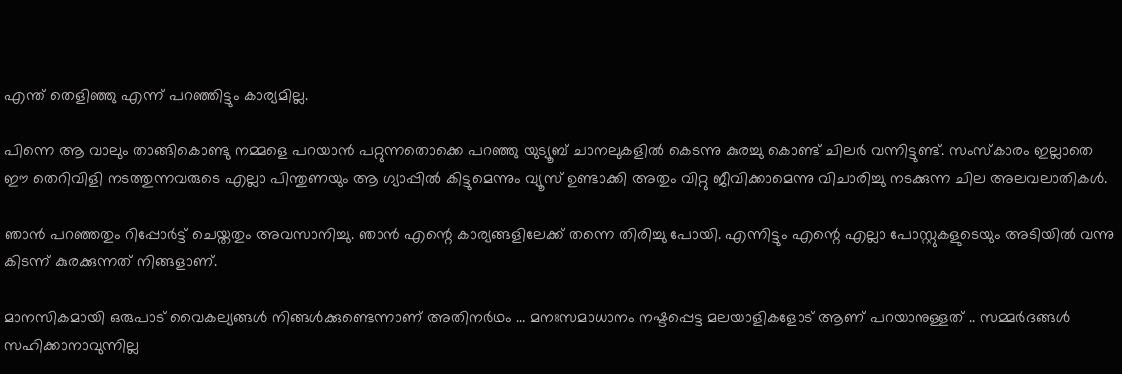എന്ത് തെളിഞ്ഞു എന്ന് പറഞ്ഞിട്ടും കാര്യമില്ല.

പിന്നെ ആ വാലും താങ്ങികൊണ്ടു നമ്മളെ പറയാൻ പറ്റുന്നതൊക്കെ പറഞ്ഞു യുട്യൂബ് ചാനലുകളിൽ കെടന്നു കുരച്ചു കൊണ്ട് ചിലർ വന്നിട്ടുണ്ട്. സംസ്കാരം ഇല്ലാതെ ഈ തെറിവിളി നടത്തുന്നവരുടെ എല്ലാ പിന്തുണയും ആ ഗ്യാപ്പിൽ കിട്ടുമെന്നും വ്യൂസ് ഉണ്ടാക്കി അതും വിറ്റു ജീവിക്കാമെന്നു വിചാരിച്ചു നടക്കുന്ന ചില അലവലാതികൾ.

ഞാൻ പറഞ്ഞതും റിപ്പോർട്ട് ചെയ്തതും അവസാനിച്ചു. ഞാൻ എന്റെ കാര്യങ്ങളിലേക്ക് തന്നെ തിരിച്ചു പോയി. എന്നിട്ടും എന്റെ എല്ലാ പോസ്റ്റുകളുടെയും അടിയിൽ വന്നു കിടന്ന് കുരക്കുന്നത് നിങ്ങളാണ്.

മാനസികമായി ഒരുപാട് വൈകല്യങ്ങൾ നിങ്ങൾക്കുണ്ടെന്നാണ് അതിനർഥം … മനഃസമാധാനം നഷ്ടപ്പെട്ട മലയാളികളോട് ആണ് പറയാനുള്ളത് .. സമ്മർദങ്ങൾ സഹിക്കാനാവുന്നില്ല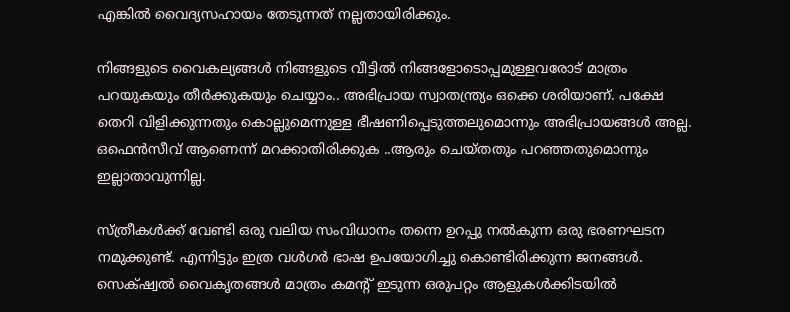എങ്കിൽ വൈദ്യസഹായം തേടുന്നത് നല്ലതായിരിക്കും.

നിങ്ങളുടെ വൈകല്യങ്ങൾ നിങ്ങളുടെ വീട്ടിൽ നിങ്ങളോടൊപ്പമുള്ളവരോട് മാത്രം പറയുകയും തീർക്കുകയും ചെയ്യാം.. അഭിപ്രായ സ്വാതന്ത്ര്യം ഒക്കെ ശരിയാണ്. പക്ഷേ തെറി വിളിക്കുന്നതും കൊല്ലുമെന്നുള്ള ഭീഷണിപ്പെടുത്തലുമൊന്നും അഭിപ്രായങ്ങൾ അല്ല. ഒഫെൻസീവ് ആണെന്ന് മറക്കാതിരിക്കുക ..ആരും ചെയ്തതും പറഞ്ഞതുമൊന്നും ഇല്ലാതാവുന്നില്ല.

സ്ത്രീകൾക്ക് വേണ്ടി ഒരു വലിയ സംവിധാനം തന്നെ ഉറപ്പു നൽകുന്ന ഒരു ഭരണഘടന നമുക്കുണ്ട്. എന്നിട്ടും ഇത്ര വൾഗർ ഭാഷ ഉപയോഗിച്ചു കൊണ്ടിരിക്കുന്ന ജനങ്ങൾ. സെക്‌ഷ്വൽ വൈകൃതങ്ങൾ മാത്രം കമന്റ് ഇടുന്ന ഒരുപറ്റം ആളുകൾക്കിടയിൽ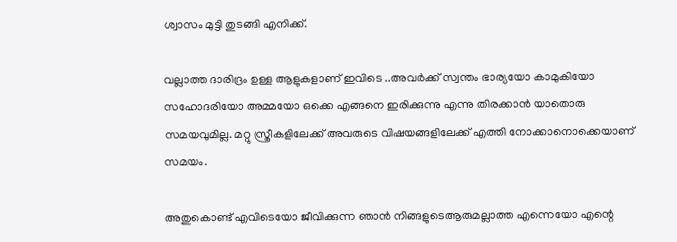ശ്വാസം മുട്ടി തുടങ്ങി എനിക്ക്.

വല്ലാത്ത ദാരിദ്രം ഉള്ള ആളുകളാണ് ഇവിടെ ..അവർക്ക് സ്വന്തം ഭാര്യയോ കാമുകിയോ സഹോദരിയോ അമ്മയോ ഒക്കെ എങ്ങനെ ഇരിക്കുന്നു എന്നു തിരക്കാൻ യാതൊരു സമയവുമില്ല. മറ്റു സ്ത്രീകളിലേക്ക് അവരുടെ വിഷയങ്ങളിലേക്ക് എത്തി നോക്കാനൊക്കെയാണ് സമയം.

അതുകൊണ്ട് എവിടെയോ ജീവിക്കുന്ന ഞാൻ നിങ്ങളുടെആരുമല്ലാത്ത എന്നെയോ എന്റെ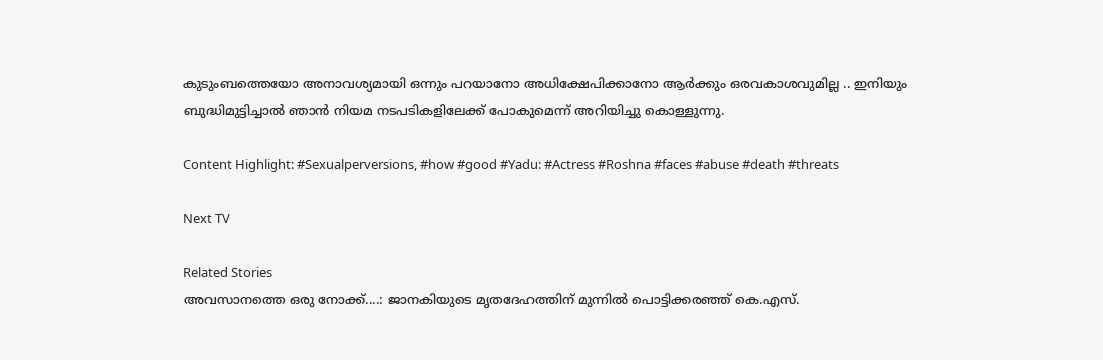കുടുംബത്തെയോ അനാവശ്യമായി ഒന്നും പറയാനോ അധിക്ഷേപിക്കാനോ ആർക്കും ഒരവകാശവുമില്ല .. ഇനിയും ബുദ്ധിമുട്ടിച്ചാൽ ഞാൻ നിയമ നടപടികളിലേക്ക് പോകുമെന്ന് അറിയിച്ചു കൊള്ളുന്നു.

Content Highlight: #Sexualperversions, #how #good #Yadu: #Actress #Roshna #faces #abuse #death #threats

Next TV

Related Stories
അവസാനത്തെ ഒരു നോക്ക്....: ജാനകിയുടെ മൃതദേഹത്തിന് മുന്നിൽ പൊട്ടിക്കരഞ്ഞ് കെ.എസ്.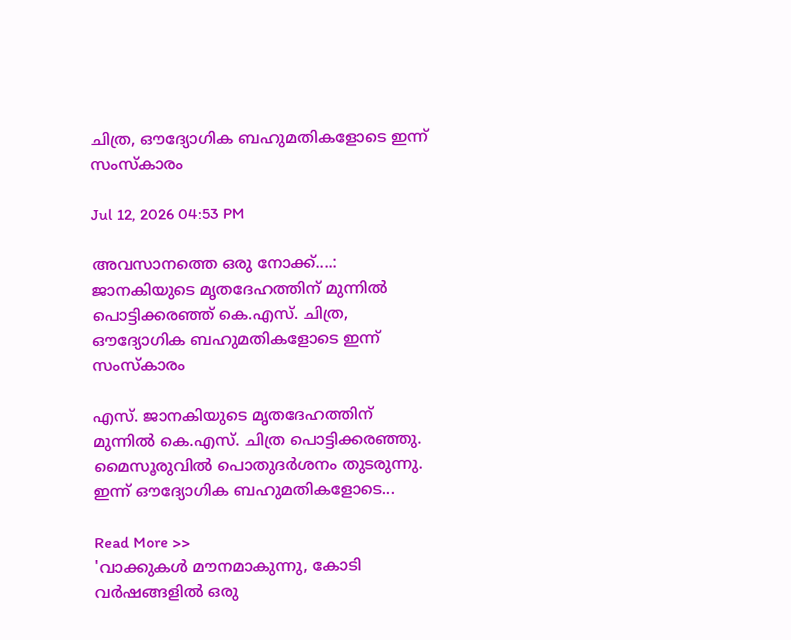ചിത്ര, ഔദ്യോഗിക ബഹുമതികളോടെ ഇന്ന് സംസ്കാരം

Jul 12, 2026 04:53 PM

അവസാനത്തെ ഒരു നോക്ക്....: ജാനകിയുടെ മൃതദേഹത്തിന് മുന്നിൽ പൊട്ടിക്കരഞ്ഞ് കെ.എസ്. ചിത്ര, ഔദ്യോഗിക ബഹുമതികളോടെ ഇന്ന് സംസ്കാരം

എസ്. ജാനകിയുടെ മൃതദേഹത്തിന് മുന്നിൽ കെ.എസ്. ചിത്ര പൊട്ടിക്കരഞ്ഞു. മൈസൂരുവിൽ പൊതുദർശനം തുടരുന്നു. ഇന്ന് ഔദ്യോഗിക ബഹുമതികളോടെ...

Read More >>
'വാക്കുകൾ മൗനമാകുന്നു, കോടി വർഷങ്ങളിൽ ഒരു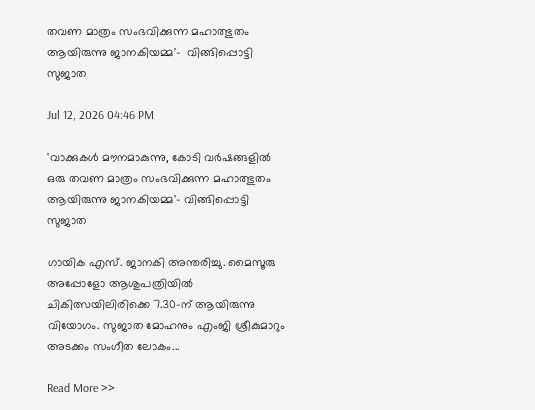തവണ മാത്രം സംഭവിക്കുന്ന മഹാത്ഭുതം ആയിരുന്നു ജാനകിയമ്മ'-  വിങ്ങിപ്പൊട്ടി സുജാത

Jul 12, 2026 04:46 PM

'വാക്കുകൾ മൗനമാകുന്നു, കോടി വർഷങ്ങളിൽ ഒരു തവണ മാത്രം സംഭവിക്കുന്ന മഹാത്ഭുതം ആയിരുന്നു ജാനകിയമ്മ'- വിങ്ങിപ്പൊട്ടി സുജാത

ഗായിക എസ്. ജാനകി അന്തരിച്ചു. മൈസൂരു അപ്പോളോ ആശുപത്രിയിൽ ചികിത്സയിലിരിക്കെ 7.30-ന് ആയിരുന്നു വിയോഗം. സുജാത മോഹനും എംജി ശ്രീകുമാറും അടക്കം സംഗീത ലോകം...

Read More >>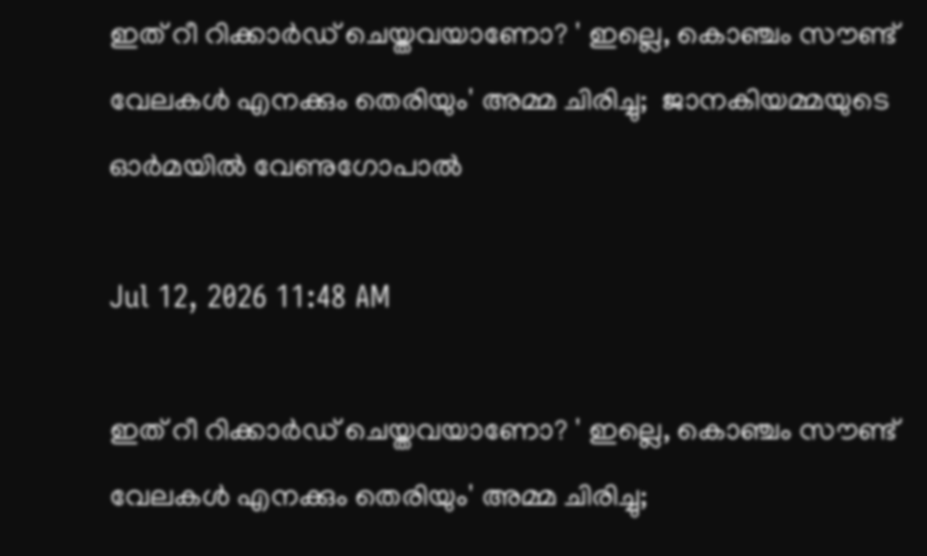ഇത് റീ റിക്കാർഡ് ചെയ്തവയാണോ? ' ഇല്ലെ, കൊഞ്ചം സൗണ്ട് വേലകൾ എനക്കും തെരിയും' അമ്മ ചിരിച്ചു;  ജാനകിയമ്മയുടെ ഓർമയിൽ വേണുഗോപാൽ

Jul 12, 2026 11:48 AM

ഇത് റീ റിക്കാർഡ് ചെയ്തവയാണോ? ' ഇല്ലെ, കൊഞ്ചം സൗണ്ട് വേലകൾ എനക്കും തെരിയും' അമ്മ ചിരിച്ചു;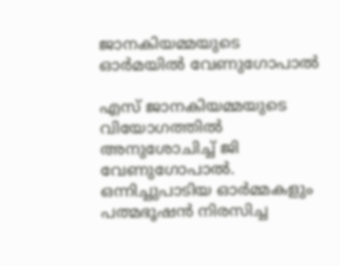ജാനകിയമ്മയുടെ ഓർമയിൽ വേണുഗോപാൽ

എസ് ജാനകിയമ്മയുടെ വിയോഗത്തിൽ അനുശോചിച്ച് ജി വേണുഗോപാൽ. ഒന്നിച്ചുപാടിയ ഓർമ്മകളും പത്മഭൂഷൻ നിരസിച്ച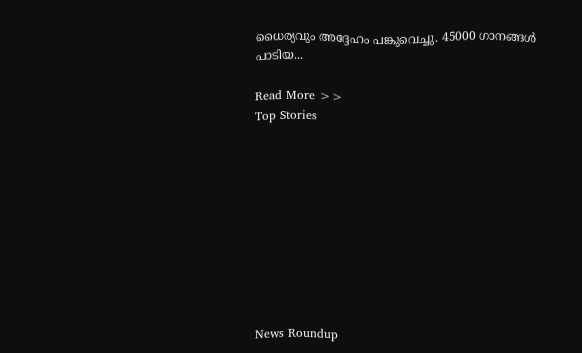ധൈര്യവും അദ്ദേഹം പങ്കുവെച്ചു. 45000 ഗാനങ്ങൾ പാടിയ...

Read More >>
Top Stories










News Roundup